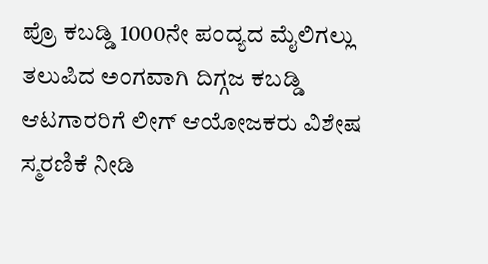ಪ್ರೊ ಕಬಡ್ಡಿ 1000ನೇ ಪಂದ್ಯದ ಮೈಲಿಗಲ್ಲು ತಲುಪಿದ ಅಂಗವಾಗಿ ದಿಗ್ಗಜ ಕಬಡ್ಡಿ ಆಟಗಾರರಿಗೆ ಲೀಗ್ ಆಯೋಜಕರು ವಿಶೇಷ ಸ್ಮರಣಿಕೆ ನೀಡಿ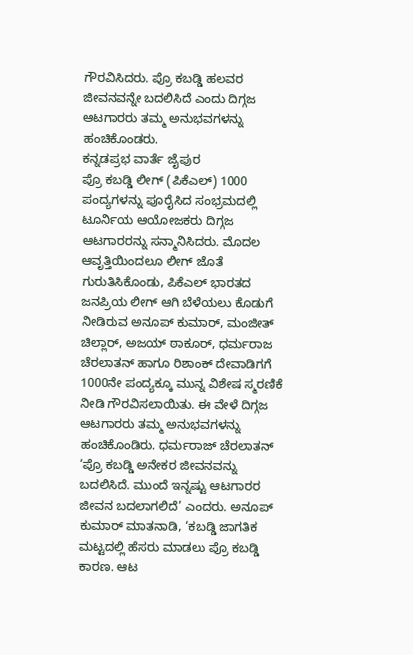ಗೌರವಿಸಿದರು. ಪ್ರೊ ಕಬಡ್ಡಿ ಹಲವರ ಜೀವನವನ್ನೇ ಬದಲಿಸಿದೆ ಎಂದು ದಿಗ್ಗಜ ಆಟಗಾರರು ತಮ್ಮ ಅನುಭವಗಳನ್ನು ಹಂಚಿಕೊಂಡರು.
ಕನ್ನಡಪ್ರಭ ವಾರ್ತೆ ಜೈಪುರ
ಪ್ರೊ ಕಬಡ್ಡಿ ಲೀಗ್ (ಪಿಕೆಎಲ್) 1000 ಪಂದ್ಯಗಳನ್ನು ಪೂರೈಸಿದ ಸಂಭ್ರಮದಲ್ಲಿ ಟೂರ್ನಿಯ ಆಯೋಜಕರು ದಿಗ್ಗಜ ಆಟಗಾರರನ್ನು ಸನ್ಮಾನಿಸಿದರು. ಮೊದಲ ಆವೃತ್ತಿಯಿಂದಲೂ ಲೀಗ್ ಜೊತೆ ಗುರುತಿಸಿಕೊಂಡು, ಪಿಕೆಎಲ್ ಭಾರತದ ಜನಪ್ರಿಯ ಲೀಗ್ ಆಗಿ ಬೆಳೆಯಲು ಕೊಡುಗೆ ನೀಡಿರುವ ಅನೂಪ್ ಕುಮಾರ್, ಮಂಜೀತ್ ಚಿಲ್ಲಾರ್, ಅಜಯ್ ಠಾಕೂರ್, ಧರ್ಮರಾಜ ಚೆರಲಾತನ್ ಹಾಗೂ ರಿಶಾಂಕ್ ದೇವಾಡಿಗಗೆ 1000ನೇ ಪಂದ್ಯಕ್ಕೂ ಮುನ್ನ ವಿಶೇಷ ಸ್ಮರಣಿಕೆ ನೀಡಿ ಗೌರವಿಸಲಾಯಿತು. ಈ ವೇಳೆ ದಿಗ್ಗಜ ಆಟಗಾರರು ತಮ್ಮ ಅನುಭವಗಳನ್ನು ಹಂಚಿಕೊಂಡಿರು. ಧರ್ಮರಾಜ್ ಚೆರಲಾತನ್ ‘ಪ್ರೊ ಕಬಡ್ಡಿ ಅನೇಕರ ಜೀವನವನ್ನು ಬದಲಿಸಿದೆ. ಮುಂದೆ ಇನ್ನಷ್ಟು ಆಟಗಾರರ ಜೀವನ ಬದಲಾಗಲಿದೆ’ ಎಂದರು. ಅನೂಪ್ ಕುಮಾರ್ ಮಾತನಾಡಿ, ‘ಕಬಡ್ಡಿ ಜಾಗತಿಕ ಮಟ್ಟದಲ್ಲಿ ಹೆಸರು ಮಾಡಲು ಪ್ರೊ ಕಬಡ್ಡಿ ಕಾರಣ. ಆಟ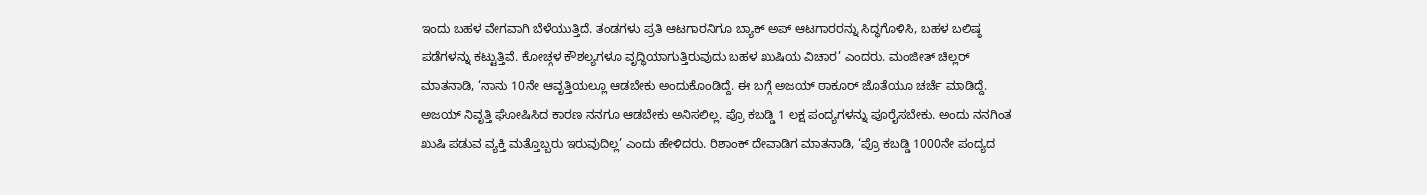ಇಂದು ಬಹಳ ವೇಗವಾಗಿ ಬೆಳೆಯುತ್ತಿದೆ. ತಂಡಗಳು ಪ್ರತಿ ಆಟಗಾರನಿಗೂ ಬ್ಯಾಕ್ ಅಪ್ ಆಟಗಾರರನ್ನು ಸಿದ್ಧಗೊಳಿಸಿ, ಬಹಳ ಬಲಿಷ್ಠ ಪಡೆಗಳನ್ನು ಕಟ್ಟುತ್ತಿವೆ. ಕೋಚ್ಗಳ ಕೌಶಲ್ಯಗಳೂ ವೃದ್ಧಿಯಾಗುತ್ತಿರುವುದು ಬಹಳ ಖುಷಿಯ ವಿಚಾರ’ ಎಂದರು. ಮಂಜೀತ್ ಚಿಲ್ಲರ್ ಮಾತನಾಡಿ, ‘ನಾನು 10ನೇ ಆವೃತ್ತಿಯಲ್ಲೂ ಆಡಬೇಕು ಅಂದುಕೊಂಡಿದ್ದೆ. ಈ ಬಗ್ಗೆ ಅಜಯ್ ಠಾಕೂರ್ ಜೊತೆಯೂ ಚರ್ಚೆ ಮಾಡಿದ್ದೆ. ಅಜಯ್ ನಿವೃತ್ತಿ ಘೋಷಿಸಿದ ಕಾರಣ ನನಗೂ ಆಡಬೇಕು ಅನಿಸಲಿಲ್ಲ. ಪ್ರೊ ಕಬಡ್ಡಿ 1 ಲಕ್ಷ ಪಂದ್ಯಗಳನ್ನು ಪೂರೈಸಬೇಕು. ಅಂದು ನನಗಿಂತ ಖುಷಿ ಪಡುವ ವ್ಯಕ್ತಿ ಮತ್ತೊಬ್ಬರು ಇರುವುದಿಲ್ಲ’ ಎಂದು ಹೇಳಿದರು. ರಿಶಾಂಕ್ ದೇವಾಡಿಗ ಮಾತನಾಡಿ, ‘ಪ್ರೊ ಕಬಡ್ಡಿ 1000ನೇ ಪಂದ್ಯದ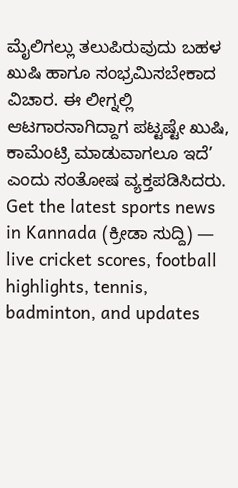ಮೈಲಿಗಲ್ಲು ತಲುಪಿರುವುದು ಬಹಳ ಖುಷಿ ಹಾಗೂ ಸಂಭ್ರಮಿಸಬೇಕಾದ ವಿಚಾರ. ಈ ಲೀಗ್ನಲ್ಲಿ ಆಟಗಾರನಾಗಿದ್ದಾಗ ಪಟ್ಟಷ್ಟೇ ಖುಷಿ, ಕಾಮೆಂಟ್ರಿ ಮಾಡುವಾಗಲೂ ಇದೆ’ ಎಂದು ಸಂತೋಷ ವ್ಯಕ್ತಪಡಿಸಿದರು.
Get the latest sports news in Kannada (ಕ್ರೀಡಾ ಸುದ್ದಿ) — live cricket scores, football highlights, tennis, badminton, and updates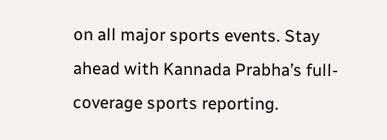on all major sports events. Stay ahead with Kannada Prabha’s full-coverage sports reporting.